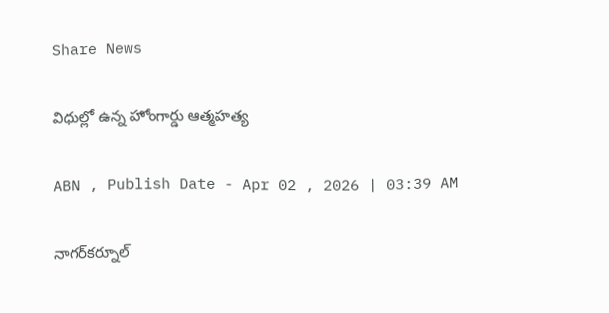Share News

విధుల్లో ఉన్న హోంగార్డు ఆత్మహత్య

ABN , Publish Date - Apr 02 , 2026 | 03:39 AM

నాగర్‌కర్నూల్‌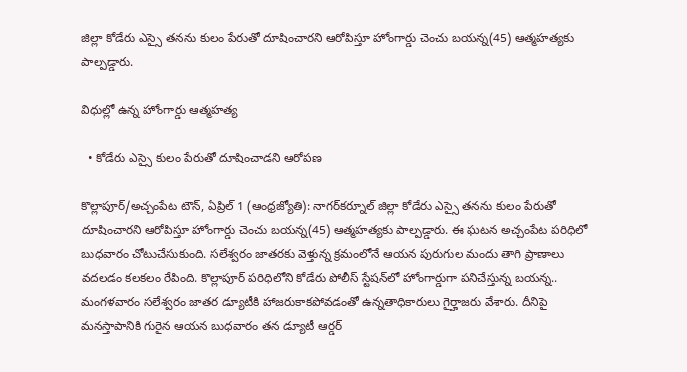జిల్లా కోడేరు ఎస్సై తనను కులం పేరుతో దూషించారని ఆరోపిస్తూ హోంగార్డు చెంచు బయన్న(45) ఆత్మహత్యకు పాల్పడ్డారు.

విధుల్లో ఉన్న హోంగార్డు ఆత్మహత్య

  • కోడేరు ఎస్సై కులం పేరుతో దూషించాడని ఆరోపణ

కొల్లాపూర్‌/అచ్చంపేట టౌన్‌, ఏప్రిల్‌ 1 (ఆంధ్రజ్యోతి): నాగర్‌కర్నూల్‌ జిల్లా కోడేరు ఎస్సై తనను కులం పేరుతో దూషించారని ఆరోపిస్తూ హోంగార్డు చెంచు బయన్న(45) ఆత్మహత్యకు పాల్పడ్డారు. ఈ ఘటన అచ్చంపేట పరిధిలో బుధవారం చోటుచేసుకుంది. సలేశ్వరం జాతరకు వెళ్తున్న క్రమంలోనే ఆయన పురుగుల మందు తాగి ప్రాణాలు వదలడం కలకలం రేపింది. కొల్లాపూర్‌ పరిధిలోని కోడేరు పోలీస్‌ స్టేషన్‌లో హోంగార్డుగా పనిచేస్తున్న బయన్న.. మంగళవారం సలేశ్వరం జాతర డ్యూటీకి హాజరుకాకపోవడంతో ఉన్నతాధికారులు గైర్హాజరు వేశారు. దీనిపై మనస్తాపానికి గురైన ఆయన బుధవారం తన డ్యూటీ ఆర్డర్‌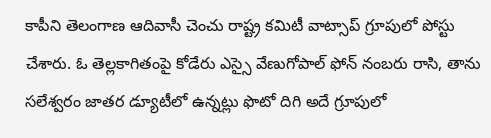కాపీని తెలంగాణ ఆదివాసీ చెంచు రాష్ట్ర కమిటీ వాట్సాప్‌ గ్రూపులో పోస్టు చేశారు. ఓ తెల్లకాగితంపై కోడేరు ఎస్సై వేణుగోపాల్‌ ఫోన్‌ నంబరు రాసి, తాను సలేశ్వరం జాతర డ్యూటీలో ఉన్నట్లు ఫొటో దిగి అదే గ్రూపులో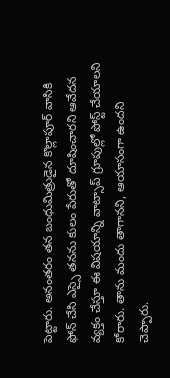పెట్టారు. అనంతరం తన బంధుమిత్రుడైన కొల్లాపూర్‌ వాసికి ఫోన్‌ చేసి ఎస్సై తనను కులం పేరుతో దూషించారని ఆవేదన వ్యక్తం చేస్తూ ఈ విషయాన్ని వాట్సాప్‌ గ్రూపుల్లో పోస్ట్‌ చేయాలని కోరారు. తాను మందు తాగానని, ఆయాసంగా ఉందని చెప్పారు.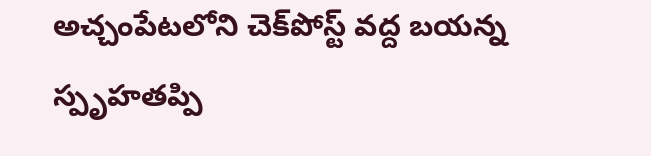అచ్చంపేటలోని చెక్‌పోస్ట్‌ వద్ద బయన్న స్పృహతప్పి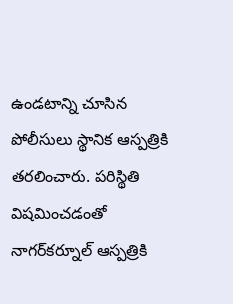ఉండటాన్ని చూసిన పోలీసులు స్థానిక ఆస్పత్రికి తరలించారు. పరిస్థితి విషమించడంతో నాగర్‌కర్నూల్‌ ఆస్పత్రికి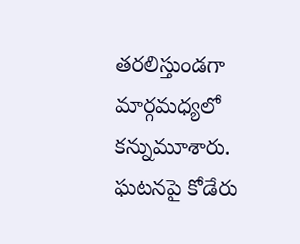తరలిస్తుండగా మార్గమధ్యలో కన్నుమూశారు. ఘటనపై కోడేరు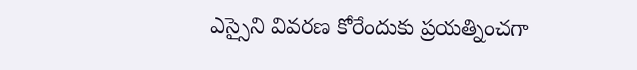ఎస్సైని వివరణ కోరేందుకు ప్రయత్నించగా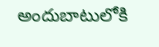అందుబాటులోకి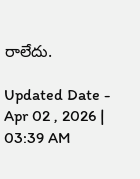రాలేదు.

Updated Date - Apr 02 , 2026 | 03:39 AM